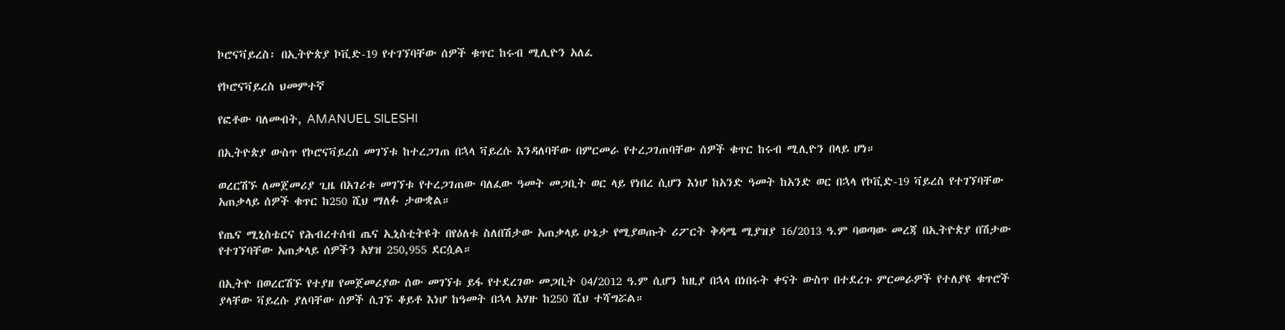ኮሮናቫይረስ፡ በኢትዮጵያ ኮቪድ-19 የተገኘባቸው ሰዎች ቁጥር ከሩብ ሚሊዮን አለፈ

የኮሮናቫይረስ ህመምተኛ

የፎቶው ባለመብት, AMANUEL SILESHI

በኢትዮጵያ ውስጥ የኮሮናቫይረስ መገኘቱ ከተረጋገጠ በኋላ ቫይረሱ እንዳለባቸው በምርመራ የተረጋገጠባቸው ሰዎች ቁጥር ከሩብ ሚሊዮን በላይ ሆነ።

ወረርሽኙ ለመጀመሪያ ጊዜ በአገሪቱ መገኘቱ የተረጋገጠው ባለፈው ዓመት መጋቢት ወር ላይ የነበረ ሲሆን እነሆ ከአንድ ዓመት ከአንድ ወር በኋላ የኮቪድ-19 ቫይረስ የተገኘባቸው አጠቃላይ ሰዎች ቁጥር ከ250 ሺህ ማለፉ ታውቋል።

የጤና ሚኒስቴርና የሕብረተሰብ ጤና ኢኒስቲትዩት በየዕለቱ ስለበሽታው አጠቃላይ ሁኔታ የሚያወጡት ሪፖርት ቅዳሜ ሚያዝያ 16/2013 ዓ.ም ባወጣው መረጃ በኢትዮጵያ በሽታው የተገኘባቸው አጠቃላይ ሰዎችን አሃዝ 250,955 ደርሷል።

በኢትዮ በወረርሽኙ የተያዘ የመጀመሪያው ሰው መገኘቱ ይፋ የተደረገው መጋቢት 04/2012 ዓ.ም ሲሆን ከዚያ በኋላ በነበሩት ቀናት ውስጥ በተደረጉ ምርመራዎች የተለያዩ ቁጥሮች ያላቸው ቫይረሱ ያለባቸው ሰዎች ሲገኙ ቆይቶ እነሆ ከዓመት በኋላ አሃዙ ከ250 ሺህ ተሻግሯል።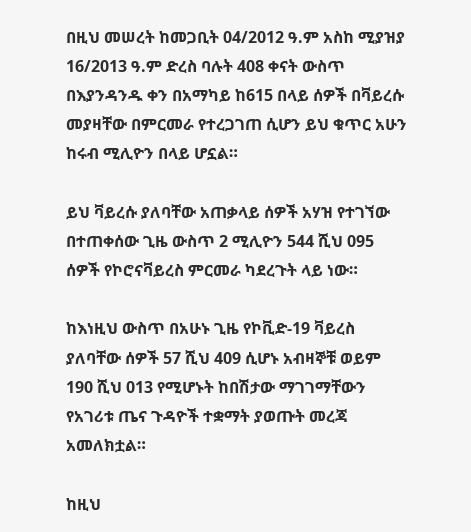በዚህ መሠረት ከመጋቢት 04/2012 ዓ.ም አስከ ሚያዝያ 16/2013 ዓ.ም ድረስ ባሉት 408 ቀናት ውስጥ በእያንዳንዱ ቀን በአማካይ ከ615 በላይ ሰዎች በቫይረሱ መያዛቸው በምርመራ የተረጋገጠ ሲሆን ይህ ቁጥር አሁን ከሩብ ሚሊዮን በላይ ሆኗል።

ይህ ቫይረሱ ያለባቸው አጠቃላይ ሰዎች አሃዝ የተገኘው በተጠቀሰው ጊዜ ውስጥ 2 ሚሊዮን 544 ሺህ 095 ሰዎች የኮሮናቫይረስ ምርመራ ካደረጉት ላይ ነው።

ከእነዚህ ውስጥ በአሁኑ ጊዜ የኮቪድ-19 ቫይረስ ያለባቸው ሰዎች 57 ሺህ 409 ሲሆኑ አብዛኞቹ ወይም 190 ሺህ 013 የሚሆኑት ከበሽታው ማገገማቸውን የአገሪቱ ጤና ጉዳዮች ተቋማት ያወጡት መረጃ አመለክቷል።

ከዚህ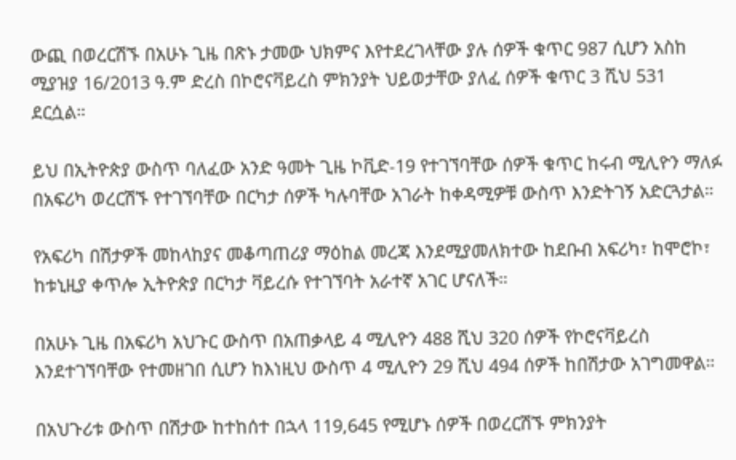ውጪ በወረርሽኙ በአሁኑ ጊዜ በጽኑ ታመው ህክምና እየተደረገላቸው ያሉ ሰዎች ቁጥር 987 ሲሆን አስከ ሚያዝያ 16/2013 ዓ.ም ድረስ በኮሮናቫይረስ ምክንያት ህይወታቸው ያለፈ ሰዎች ቁጥር 3 ሺህ 531 ደርሷል።

ይህ በኢትዮጵያ ውስጥ ባለፈው አንድ ዓመት ጊዜ ኮቪድ-19 የተገኘባቸው ሰዎች ቁጥር ከሩብ ሚሊዮን ማለፉ በአፍሪካ ወረርሽኙ የተገኘባቸው በርካታ ሰዎች ካሉባቸው አገራት ከቀዳሚዎቹ ውስጥ እንድትገኝ አድርጓታል።

የአፍሪካ በሽታዎች መከላከያና መቆጣጠሪያ ማዕከል መረጃ እንደሚያመለክተው ከደቡብ አፍሪካ፣ ከሞሮኮ፣ ከቱኒዚያ ቀጥሎ ኢትዮጵያ በርካታ ቫይረሱ የተገኘባት አራተኛ አገር ሆናለች።

በአሁኑ ጊዜ በአፍሪካ አህጉር ውስጥ በአጠቃላይ 4 ሚሊዮን 488 ሺህ 320 ሰዎች የኮሮናቫይረስ እንደተገኘባቸው የተመዘገበ ሲሆን ከእነዚህ ውስጥ 4 ሚሊዮን 29 ሺህ 494 ሰዎች ከበሽታው አገግመዋል።

በአህጉሪቱ ውስጥ በሽታው ከተከሰተ በኋላ 119,645 የሚሆኑ ሰዎች በወረርሽኙ ምክንያት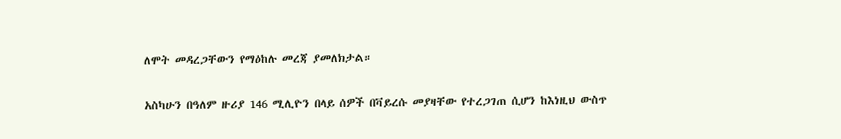ለሞት መዳረጋቸውን የማዕከሉ መረጃ ያመለክታል።

አስካሁን በዓለም ዙሪያ 146 ሚሊዮን በላይ ሰዎች በቫይረሱ መያዛቸው የተረጋገጠ ሲሆን ከእነዚህ ውስጥ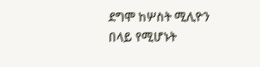ደግሞ ከሦስት ሚሊዮን በላይ የሚሆኑት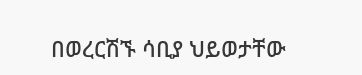በወረርሽኙ ሳቢያ ህይወታቸው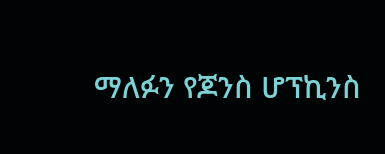ማለፉን የጆንስ ሆፕኪንስ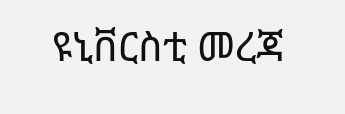ዩኒቨርስቲ መረጃ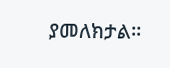ያመለክታል።